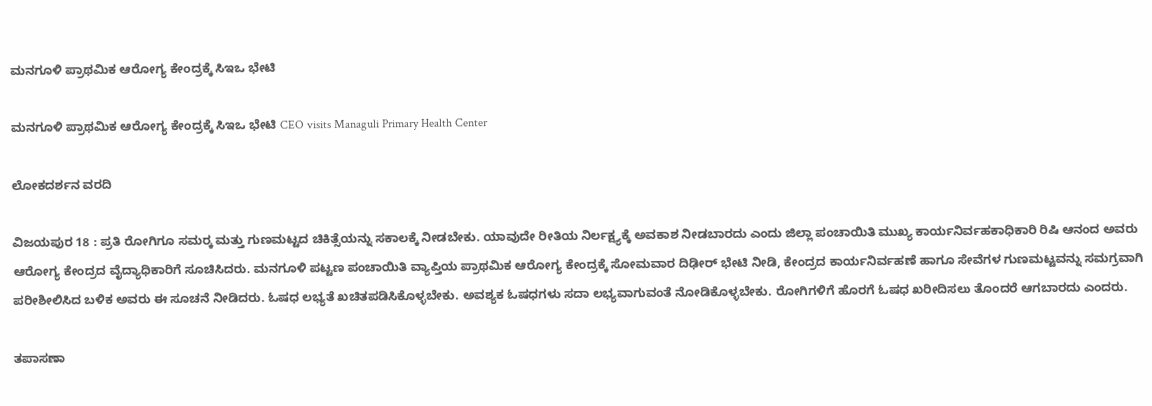ಮನಗೂಳಿ ಪ್ರಾಥಮಿಕ ಆರೋಗ್ಯ ಕೇಂದ್ರಕ್ಕೆ ಸಿಇಒ ಭೇಟಿ

ಮನಗೂಳಿ ಪ್ರಾಥಮಿಕ ಆರೋಗ್ಯ ಕೇಂದ್ರಕ್ಕೆ ಸಿಇಒ ಭೇಟಿ CEO visits Managuli Primary Health Center

ಲೋಕದರ್ಶನ ವರದಿ

ವಿಜಯಪುರ 18 : ಪ್ರತಿ ರೋಗಿಗೂ ಸಮರ‍್ಕ ಮತ್ತು ಗುಣಮಟ್ಟದ ಚಿಕಿತ್ಸೆಯನ್ನು ಸಕಾಲಕ್ಕೆ ನೀಡಬೇಕು. ಯಾವುದೇ ರೀತಿಯ ನಿರ್ಲಕ್ಷ್ಯಕ್ಕೆ ಅವಕಾಶ ನೀಡಬಾರದು ಎಂದು ಜಿಲ್ಲಾ ಪಂಚಾಯಿತಿ ಮುಖ್ಯ ಕಾರ್ಯನಿರ್ವಹಕಾಧಿಕಾರಿ ರಿಷಿ ಆನಂದ ಅವರು ಆರೋಗ್ಯ ಕೇಂದ್ರದ ವೈದ್ಯಾಧಿಕಾರಿಗೆ ಸೂಚಿಸಿದರು. ಮನಗೂಳಿ ಪಟ್ಟಣ ಪಂಚಾಯಿತಿ ವ್ಯಾಪ್ತಿಯ ಪ್ರಾಥಮಿಕ ಆರೋಗ್ಯ ಕೇಂದ್ರಕ್ಕೆ ಸೋಮವಾರ ದಿಢೀರ್ ಭೇಟಿ ನೀಡಿ, ಕೇಂದ್ರದ ಕಾರ್ಯನಿರ್ವಹಣೆ ಹಾಗೂ ಸೇವೆಗಳ ಗುಣಮಟ್ಟವನ್ನು ಸಮಗ್ರವಾಗಿ ಪರೀಶೀಲಿಸಿದ ಬಳಿಕ ಅವರು ಈ ಸೂಚನೆ ನೀಡಿದರು. ಓಷಧ ಲಭ್ಯತೆ ಖಚಿತಪಡಿಸಿಕೊಳ್ಳಬೇಕು. ಅವಶ್ಯಕ ಓಷಧಗಳು ಸದಾ ಲಭ್ಯವಾಗುವಂತೆ ನೋಡಿಕೊಳ್ಳಬೇಕು. ರೋಗಿಗಳಿಗೆ ಹೊರಗೆ ಓಷಧ ಖರೀದಿಸಲು ತೊಂದರೆ ಆಗಬಾರದು ಎಂದರು.

ತಪಾಸಣಾ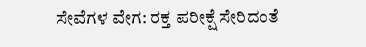ಸೇವೆಗಳ ವೇಗ: ರಕ್ತ ಪರೀಕ್ಷೆ ಸೇರಿದಂತೆ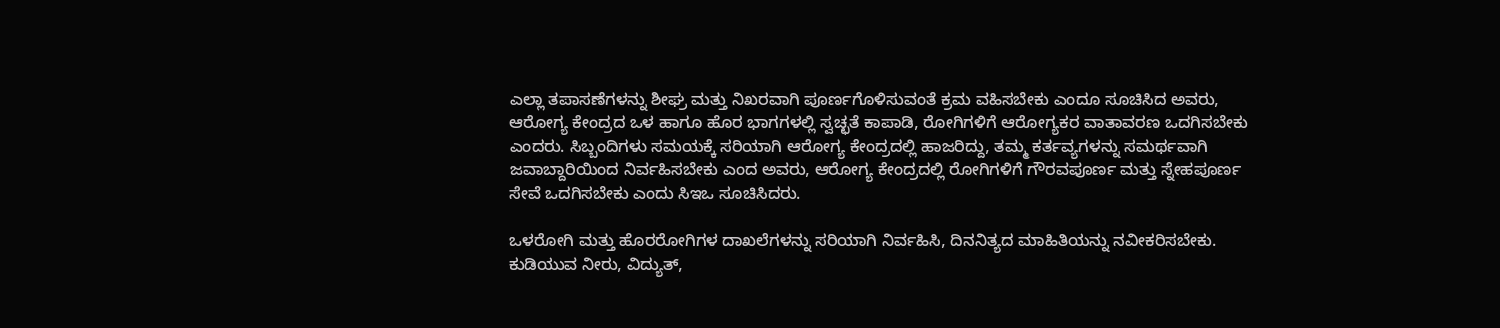ಎಲ್ಲಾ ತಪಾಸಣೆಗಳನ್ನು ಶೀಘ್ರ ಮತ್ತು ನಿಖರವಾಗಿ ಪೂರ್ಣಗೊಳಿಸುವಂತೆ ಕ್ರಮ ವಹಿಸಬೇಕು ಎಂದೂ ಸೂಚಿಸಿದ ಅವರು, ಆರೋಗ್ಯ ಕೇಂದ್ರದ ಒಳ ಹಾಗೂ ಹೊರ ಭಾಗಗಳಲ್ಲಿ ಸ್ವಚ್ಛತೆ ಕಾಪಾಡಿ, ರೋಗಿಗಳಿಗೆ ಆರೋಗ್ಯಕರ ವಾತಾವರಣ ಒದಗಿಸಬೇಕು ಎಂದರು. ಸಿಬ್ಬಂದಿಗಳು ಸಮಯಕ್ಕೆ ಸರಿಯಾಗಿ ಆರೋಗ್ಯ ಕೇಂದ್ರದಲ್ಲಿ ಹಾಜರಿದ್ದು, ತಮ್ಮ ಕರ್ತವ್ಯಗಳನ್ನು ಸಮರ್ಥವಾಗಿ ಜವಾಬ್ದಾರಿಯಿಂದ ನಿರ್ವಹಿಸಬೇಕು ಎಂದ ಅವರು, ಆರೋಗ್ಯ ಕೇಂದ್ರದಲ್ಲಿ ರೋಗಿಗಳಿಗೆ ಗೌರವಪೂರ್ಣ ಮತ್ತು ಸ್ನೇಹಪೂರ್ಣ ಸೇವೆ ಒದಗಿಸಬೇಕು ಎಂದು ಸಿಇಒ ಸೂಚಿಸಿದರು.

ಒಳರೋಗಿ ಮತ್ತು ಹೊರರೋಗಿಗಳ ದಾಖಲೆಗಳನ್ನು ಸರಿಯಾಗಿ ನಿರ್ವಹಿಸಿ, ದಿನನಿತ್ಯದ ಮಾಹಿತಿಯನ್ನು ನವೀಕರಿಸಬೇಕು. ಕುಡಿಯುವ ನೀರು, ವಿದ್ಯುತ್,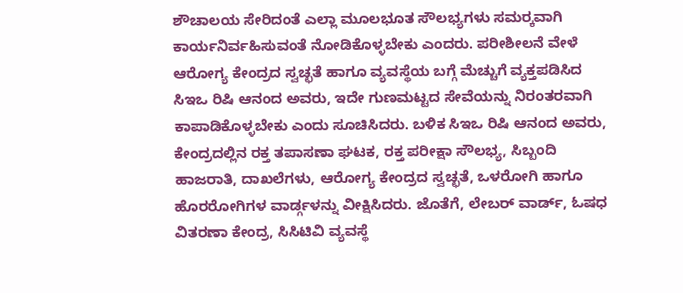ಶೌಚಾಲಯ ಸೇರಿದಂತೆ ಎಲ್ಲಾ ಮೂಲಭೂತ ಸೌಲಭ್ಯಗಳು ಸಮರ‍್ಕವಾಗಿ ಕಾರ್ಯನಿರ್ವಹಿಸುವಂತೆ ನೋಡಿಕೊಳ್ಳಬೇಕು ಎಂದರು. ಪರೀಶೀಲನೆ ವೇಳೆ ಆರೋಗ್ಯ ಕೇಂದ್ರದ ಸ್ವಚ್ಛತೆ ಹಾಗೂ ವ್ಯವಸ್ಥೆಯ ಬಗ್ಗೆ ಮೆಚ್ಚುಗೆ ವ್ಯಕ್ತಪಡಿಸಿದ ಸಿಇಒ ರಿಷಿ ಆನಂದ ಅವರು, ಇದೇ ಗುಣಮಟ್ಟದ ಸೇವೆಯನ್ನು ನಿರಂತರವಾಗಿ ಕಾಪಾಡಿಕೊಳ್ಳಬೇಕು ಎಂದು ಸೂಚಿಸಿದರು. ಬಳಿಕ ಸಿಇಒ ರಿಷಿ ಆನಂದ ಅವರು, ಕೇಂದ್ರದಲ್ಲಿನ ರಕ್ತ ತಪಾಸಣಾ ಘಟಕ, ರಕ್ತ ಪರೀಕ್ಷಾ ಸೌಲಭ್ಯ, ಸಿಬ್ಬಂದಿ ಹಾಜರಾತಿ, ದಾಖಲೆಗಳು, ಆರೋಗ್ಯ ಕೇಂದ್ರದ ಸ್ವಚ್ಛತೆ, ಒಳರೋಗಿ ಹಾಗೂ ಹೊರರೋಗಿಗಳ ವಾರ್ಡ್ಗಳನ್ನು ವೀಕ್ಷಿಸಿದರು. ಜೊತೆಗೆ, ಲೇಬರ್ ವಾರ್ಡ್‌, ಓಷಧ ವಿತರಣಾ ಕೇಂದ್ರ, ಸಿಸಿಟಿವಿ ವ್ಯವಸ್ಥೆ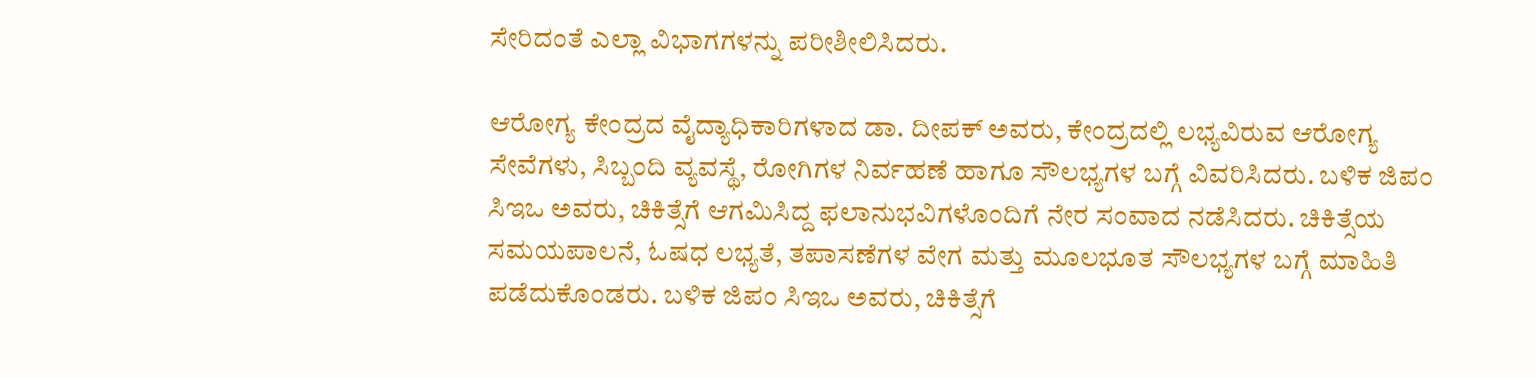ಸೇರಿದಂತೆ ಎಲ್ಲಾ ವಿಭಾಗಗಳನ್ನು ಪರೀಶೀಲಿಸಿದರು.

ಆರೋಗ್ಯ ಕೇಂದ್ರದ ವೈದ್ಯಾಧಿಕಾರಿಗಳಾದ ಡಾ. ದೀಪಕ್ ಅವರು, ಕೇಂದ್ರದಲ್ಲಿ ಲಭ್ಯವಿರುವ ಆರೋಗ್ಯ ಸೇವೆಗಳು, ಸಿಬ್ಬಂದಿ ವ್ಯವಸ್ಥೆ, ರೋಗಿಗಳ ನಿರ್ವಹಣೆ ಹಾಗೂ ಸೌಲಭ್ಯಗಳ ಬಗ್ಗೆ ವಿವರಿಸಿದರು. ಬಳಿಕ ಜಿಪಂ ಸಿಇಒ ಅವರು, ಚಿಕಿತ್ಸೆಗೆ ಆಗಮಿಸಿದ್ದ ಫಲಾನುಭವಿಗಳೊಂದಿಗೆ ನೇರ ಸಂವಾದ ನಡೆಸಿದರು. ಚಿಕಿತ್ಸೆಯ ಸಮಯಪಾಲನೆ, ಓಷಧ ಲಭ್ಯತೆ, ತಪಾಸಣೆಗಳ ವೇಗ ಮತ್ತು ಮೂಲಭೂತ ಸೌಲಭ್ಯಗಳ ಬಗ್ಗೆ ಮಾಹಿತಿ ಪಡೆದುಕೊಂಡರು. ಬಳಿಕ ಜಿಪಂ ಸಿಇಒ ಅವರು, ಚಿಕಿತ್ಸೆಗೆ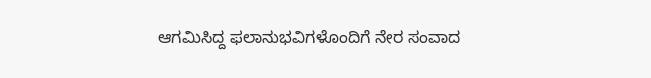ಆಗಮಿಸಿದ್ದ ಫಲಾನುಭವಿಗಳೊಂದಿಗೆ ನೇರ ಸಂವಾದ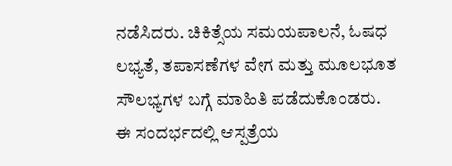ನಡೆಸಿದರು. ಚಿಕಿತ್ಸೆಯ ಸಮಯಪಾಲನೆ, ಓಷಧ ಲಭ್ಯತೆ, ತಪಾಸಣೆಗಳ ವೇಗ ಮತ್ತು ಮೂಲಭೂತ ಸೌಲಭ್ಯಗಳ ಬಗ್ಗೆ ಮಾಹಿತಿ ಪಡೆದುಕೊಂಡರು. ಈ ಸಂದರ್ಭದಲ್ಲಿ ಆಸ್ಪತ್ರೆಯ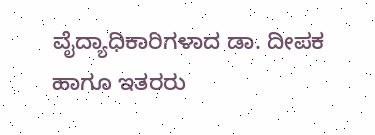ವೈದ್ಯಾಧಿಕಾರಿಗಳಾದ ಡಾ. ದೀಪಕ ಹಾಗೂ ಇತರರು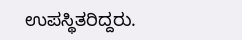ಉಪಸ್ಥಿತರಿದ್ದರು.